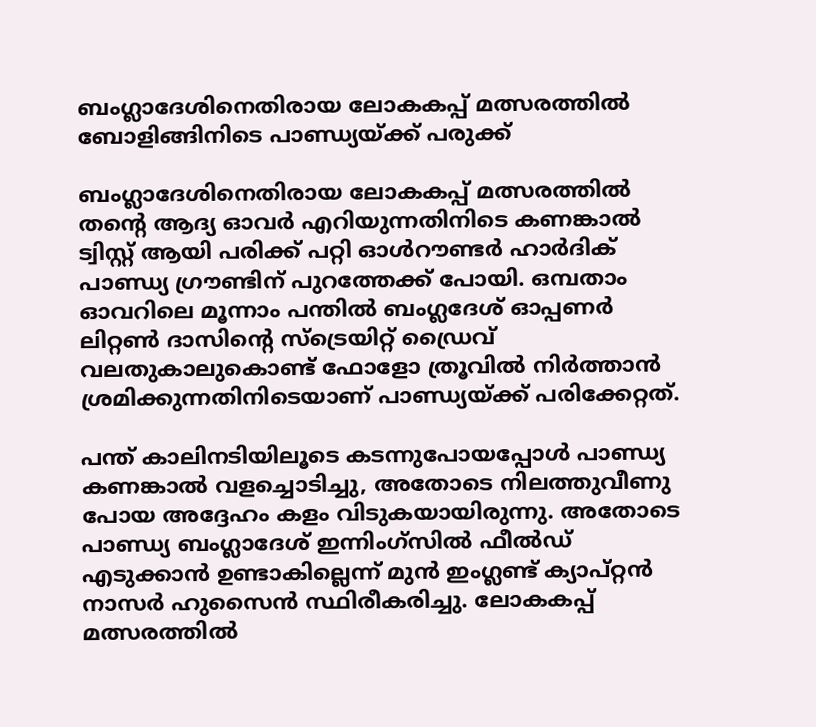ബംഗ്ലാദേശിനെതിരായ ലോകകപ്പ് മത്സരത്തിൽ ബോളിങ്ങിനിടെ പാണ്ഡ്യയ്ക്ക് പരുക്ക്

ബംഗ്ലാദേശിനെതിരായ ലോകകപ്പ് മത്സരത്തിൽ തന്റെ ആദ്യ ഓവർ എറിയുന്നതിനിടെ കണങ്കാൽ ട്വിസ്റ്റ് ആയി പരിക്ക് പറ്റി ഓൾറൗണ്ടർ ഹാർദിക് പാണ്ഡ്യ ഗ്രൗണ്ടിന് പുറത്തേക്ക് പോയി. ഒമ്പതാം ഓവറിലെ മൂന്നാം പന്തിൽ ബംഗ്ലദേശ് ഓപ്പണർ ലിറ്റൺ ദാസിന്റെ സ്ട്രെയിറ്റ് ഡ്രൈവ് വലതുകാലുകൊണ്ട് ഫോളോ ത്രൂവിൽ നിർത്താൻ ശ്രമിക്കുന്നതിനിടെയാണ് പാണ്ഡ്യയ്ക്ക് പരിക്കേറ്റത്.

പന്ത് കാലിനടിയിലൂടെ കടന്നുപോയപ്പോൾ പാണ്ഡ്യ കണങ്കാൽ വളച്ചൊടിച്ചു, അതോടെ നിലത്തുവീണു പോയ അദ്ദേഹം കളം വിടുകയായിരുന്നു. അതോടെ പാണ്ഡ്യ ബംഗ്ലാദേശ് ഇന്നിംഗ്‌സിൽ ഫീൽഡ് എടുക്കാൻ ഉണ്ടാകില്ലെന്ന് മുൻ ഇംഗ്ലണ്ട് ക്യാപ്റ്റൻ നാസർ ഹുസൈൻ സ്ഥിരീകരിച്ചു. ലോകകപ്പ് മത്സരത്തിൽ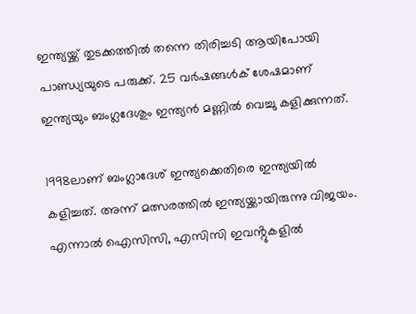ഇന്ത്യയ്ക്ക് തുടക്കത്തിൽ തന്നെ തിരിച്ചടി ആയിപോയി പാണ്ഡ്യയുടെ പരുക്ക്. 25 വർഷങ്ങൾക് ശേഷമാണ് ഇന്ത്യയും ബംഗ്ലദേശും ഇന്ത്യൻ മണ്ണിൽ വെച്ചു കളിക്കുന്നത്.

1998ലാണ് ബംഗ്ലാദേശ് ഇന്ത്യക്കെതിരെ ഇന്ത്യയിൽ കളിച്ചത്. അന്ന് മത്സരത്തിൽ ഇന്ത്യയ്ക്കായിരുന്നു വിജയം. എന്നാൽ ഐസിസി, എസിസി ഇവൻ്റുകളിൽ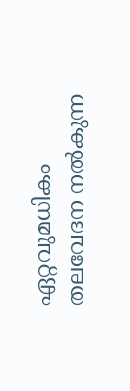ഏറ്റവുമധികം തലവേദന നൽകുന്ന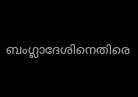ബംഗ്ലാദേശിനെതിരെ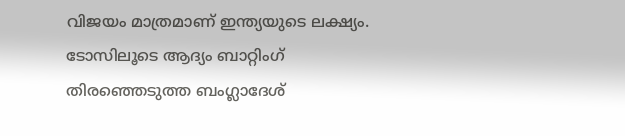വിജയം മാത്രമാണ് ഇന്ത്യയുടെ ലക്ഷ്യം. ടോസിലൂടെ ആദ്യം ബാറ്റിംഗ് തിരഞ്ഞെടുത്ത ബംഗ്ലാദേശ്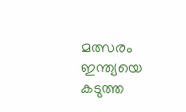മത്സരം ഇന്ത്യയെ കടുത്ത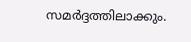സമർദ്ദത്തിലാക്കും.